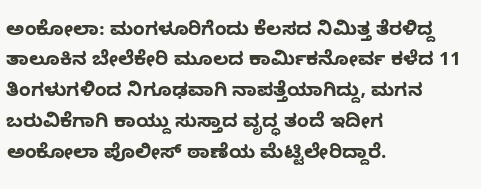ಅಂಕೋಲಾ: ಮಂಗಳೂರಿಗೆಂದು ಕೆಲಸದ ನಿಮಿತ್ತ ತೆರಳಿದ್ದ ತಾಲೂಕಿನ ಬೇಲೆಕೇರಿ ಮೂಲದ ಕಾರ್ಮಿಕನೋರ್ವ ಕಳೆದ 11 ತಿಂಗಳುಗಳಿಂದ ನಿಗೂಢವಾಗಿ ನಾಪತ್ತೆಯಾಗಿದ್ದು, ಮಗನ ಬರುವಿಕೆಗಾಗಿ ಕಾಯ್ದು ಸುಸ್ತಾದ ವೃದ್ಧ ತಂದೆ ಇದೀಗ ಅಂಕೋಲಾ ಪೊಲೀಸ್ ಠಾಣೆಯ ಮೆಟ್ಟಿಲೇರಿದ್ದಾರೆ.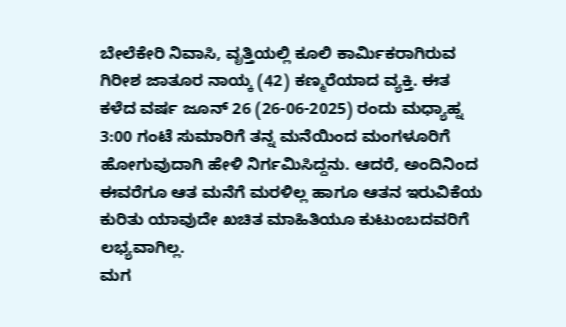ಬೇಲೆಕೇರಿ ನಿವಾಸಿ, ವೃತ್ತಿಯಲ್ಲಿ ಕೂಲಿ ಕಾರ್ಮಿಕರಾಗಿರುವ ಗಿರೀಶ ಜಾತೂರ ನಾಯ್ಕ (42) ಕಣ್ಮರೆಯಾದ ವ್ಯಕ್ತಿ. ಈತ ಕಳೆದ ವರ್ಷ ಜೂನ್ 26 (26-06-2025) ರಂದು ಮಧ್ಯಾಹ್ನ 3:00 ಗಂಟೆ ಸುಮಾರಿಗೆ ತನ್ನ ಮನೆಯಿಂದ ಮಂಗಳೂರಿಗೆ ಹೋಗುವುದಾಗಿ ಹೇಳಿ ನಿರ್ಗಮಿಸಿದ್ದನು. ಆದರೆ, ಅಂದಿನಿಂದ ಈವರೆಗೂ ಆತ ಮನೆಗೆ ಮರಳಿಲ್ಲ ಹಾಗೂ ಆತನ ಇರುವಿಕೆಯ ಕುರಿತು ಯಾವುದೇ ಖಚಿತ ಮಾಹಿತಿಯೂ ಕುಟುಂಬದವರಿಗೆ ಲಭ್ಯವಾಗಿಲ್ಲ.
ಮಗ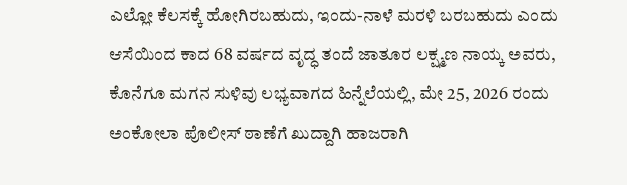ಎಲ್ಲೋ ಕೆಲಸಕ್ಕೆ ಹೋಗಿರಬಹುದು, ಇಂದು-ನಾಳೆ ಮರಳಿ ಬರಬಹುದು ಎಂದು ಆಸೆಯಿಂದ ಕಾದ 68 ವರ್ಷದ ವೃದ್ಧ ತಂದೆ ಜಾತೂರ ಲಕ್ಷ್ಮಣ ನಾಯ್ಕ ಅವರು, ಕೊನೆಗೂ ಮಗನ ಸುಳಿವು ಲಭ್ಯವಾಗದ ಹಿನ್ನೆಲೆಯಲ್ಲಿ, ಮೇ 25, 2026 ರಂದು ಅಂಕೋಲಾ ಪೊಲೀಸ್ ಠಾಣೆಗೆ ಖುದ್ದಾಗಿ ಹಾಜರಾಗಿ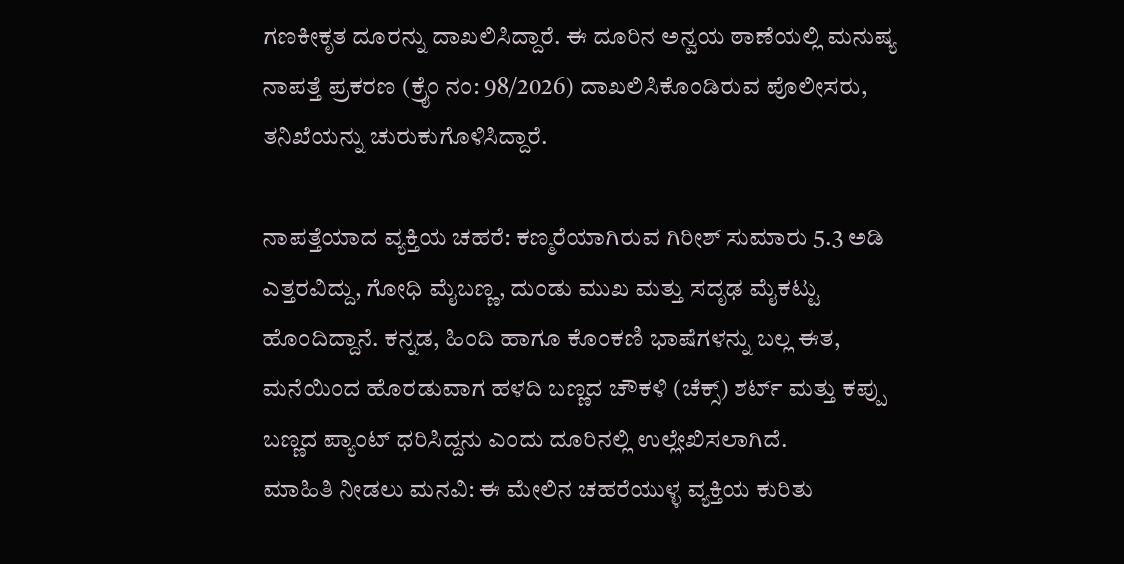ಗಣಕೀಕೃತ ದೂರನ್ನು ದಾಖಲಿಸಿದ್ದಾರೆ. ಈ ದೂರಿನ ಅನ್ವಯ ಠಾಣೆಯಲ್ಲಿ ಮನುಷ್ಯ ನಾಪತ್ತೆ ಪ್ರಕರಣ (ಕ್ರೈಂ ನಂ: 98/2026) ದಾಖಲಿಸಿಕೊಂಡಿರುವ ಪೊಲೀಸರು, ತನಿಖೆಯನ್ನು ಚುರುಕುಗೊಳಿಸಿದ್ದಾರೆ.

ನಾಪತ್ತೆಯಾದ ವ್ಯಕ್ತಿಯ ಚಹರೆ: ಕಣ್ಮರೆಯಾಗಿರುವ ಗಿರೀಶ್ ಸುಮಾರು 5.3 ಅಡಿ ಎತ್ತರವಿದ್ದು, ಗೋಧಿ ಮೈಬಣ್ಣ, ದುಂಡು ಮುಖ ಮತ್ತು ಸದೃಢ ಮೈಕಟ್ಟು ಹೊಂದಿದ್ದಾನೆ. ಕನ್ನಡ, ಹಿಂದಿ ಹಾಗೂ ಕೊಂಕಣಿ ಭಾಷೆಗಳನ್ನು ಬಲ್ಲ ಈತ, ಮನೆಯಿಂದ ಹೊರಡುವಾಗ ಹಳದಿ ಬಣ್ಣದ ಚೌಕಳಿ (ಚೆಕ್ಸ್) ಶರ್ಟ್ ಮತ್ತು ಕಪ್ಪು ಬಣ್ಣದ ಪ್ಯಾಂಟ್ ಧರಿಸಿದ್ದನು ಎಂದು ದೂರಿನಲ್ಲಿ ಉಲ್ಲೇಖಿಸಲಾಗಿದೆ.
ಮಾಹಿತಿ ನೀಡಲು ಮನವಿ: ಈ ಮೇಲಿನ ಚಹರೆಯುಳ್ಳ ವ್ಯಕ್ತಿಯ ಕುರಿತು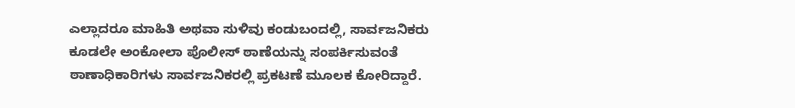ಎಲ್ಲಾದರೂ ಮಾಹಿತಿ ಅಥವಾ ಸುಳಿವು ಕಂಡುಬಂದಲ್ಲಿ, ಸಾರ್ವಜನಿಕರು ಕೂಡಲೇ ಅಂಕೋಲಾ ಪೊಲೀಸ್ ಠಾಣೆಯನ್ನು ಸಂಪರ್ಕಿಸುವಂತೆ ಠಾಣಾಧಿಕಾರಿಗಳು ಸಾರ್ವಜನಿಕರಲ್ಲಿ ಪ್ರಕಟಣೆ ಮೂಲಕ ಕೋರಿದ್ದಾರೆ.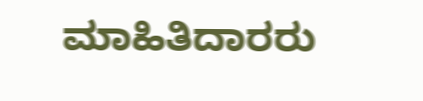ಮಾಹಿತಿದಾರರು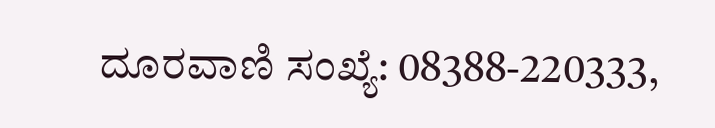ದೂರವಾಣಿ ಸಂಖ್ಯೆ: 08388-220333,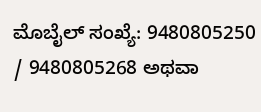ಮೊಬೈಲ್ ಸಂಖ್ಯೆ: 9480805250 / 9480805268 ಅಥವಾ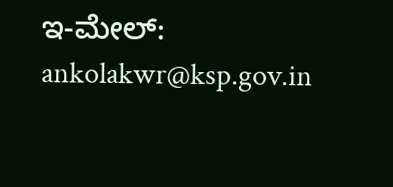ಇ-ಮೇಲ್: ankolakwr@ksp.gov.in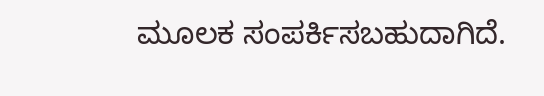ಮೂಲಕ ಸಂಪರ್ಕಿಸಬಹುದಾಗಿದೆ.